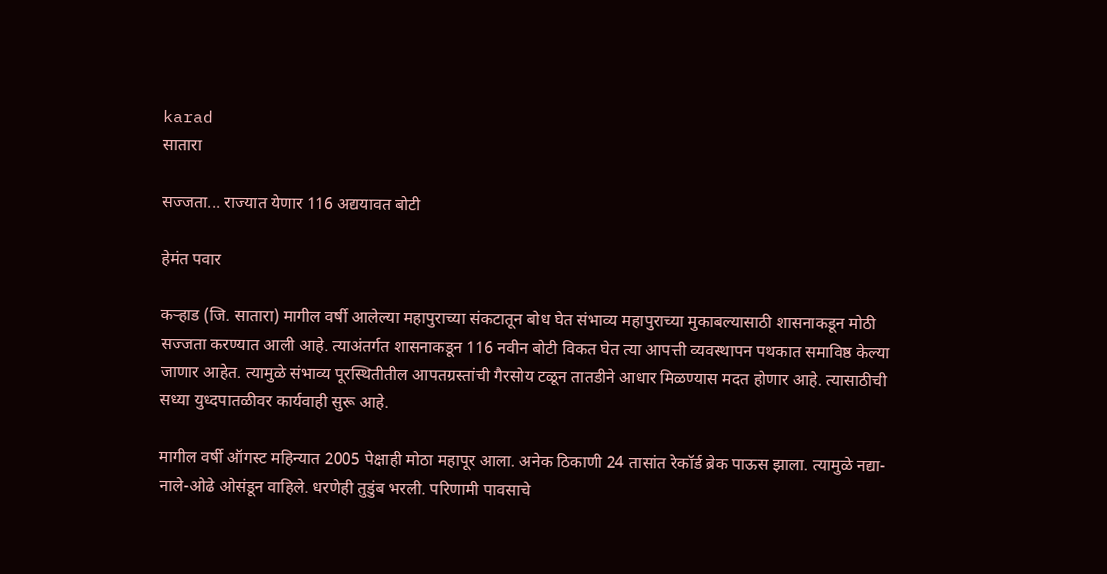karad
सातारा

सज्जता... राज्यात येणार 116 अद्ययावत बोटी

हेमंत पवार

कऱ्हाड (जि. सातारा) मागील वर्षी आलेल्या महापुराच्या संकटातून बोध घेत संभाव्य महापुराच्या मुकाबल्यासाठी शासनाकडून मोठी सज्जता करण्यात आली आहे. त्याअंतर्गत शासनाकडून 116 नवीन बोटी विकत घेत त्या आपत्ती व्यवस्थापन पथकात समाविष्ठ केल्या जाणार आहेत. त्यामुळे संभाव्य पूरस्थितीतील आपतग्रस्तांची गैरसोय टळून तातडीने आधार मिळण्यास मदत होणार आहे. त्यासाठीची सध्या युध्दपातळीवर कार्यवाही सुरू आहे.

मागील वर्षी ऑगस्ट महिन्यात 2005 पेक्षाही मोठा महापूर आला. अनेक ठिकाणी 24 तासांत रेकॉर्ड ब्रेक पाऊस झाला. त्यामुळे नद्या-नाले-ओढे ओसंडून वाहिले. धरणेही तुडुंब भरली. परिणामी पावसाचे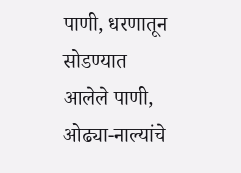पाणी, धरणातून सोडण्यात आलेले पाणी, ओढ्या-नाल्यांचे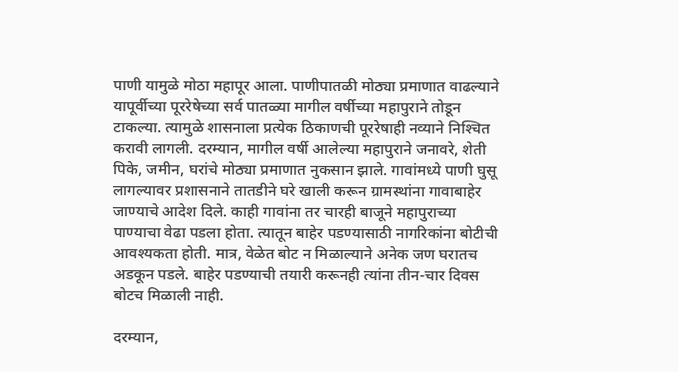पाणी यामुळे मोठा महापूर आला. पाणीपातळी मोठ्या प्रमाणात वाढल्याने यापूर्वीच्या पूररेषेच्या सर्व पातळ्या मागील वर्षीच्या महापुराने तोडून टाकल्या. त्यामुळे शासनाला प्रत्येक ठिकाणची पूररेषाही नव्याने निश्‍चित करावी लागली. दरम्यान, मागील वर्षी आलेल्या महापुराने जनावरे, शेती पिके, जमीन, घरांचे मोठ्या प्रमाणात नुकसान झाले. गावांमध्ये पाणी घुसू लागल्यावर प्रशासनाने तातडीने घरे खाली करून ग्रामस्थांना गावाबाहेर जाण्याचे आदेश दिले. काही गावांना तर चारही बाजूने महापुराच्या पाण्याचा वेढा पडला होता. त्यातून बाहेर पडण्यासाठी नागरिकांना बोटीची आवश्‍यकता होती. मात्र, वेळेत बोट न मिळाल्याने अनेक जण घरातच अडकून पडले. बाहेर पडण्याची तयारी करूनही त्यांना तीन-चार दिवस बोटच मिळाली नाही.

दरम्यान,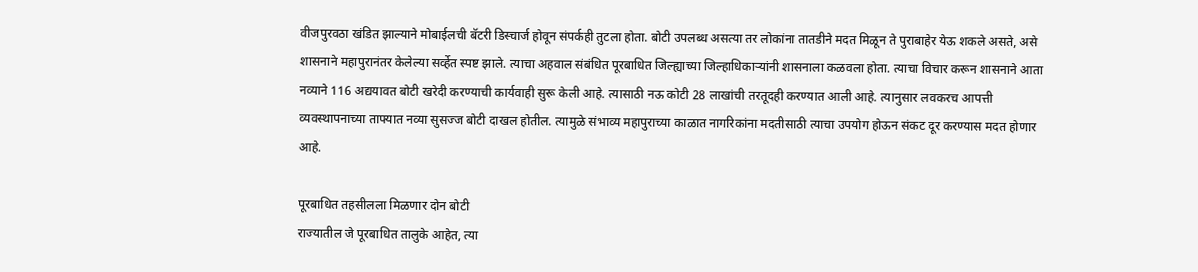वीजपुरवठा खंडित झाल्याने मोबाईलची बॅटरी डिस्चार्ज होवून संपर्कही तुटला होता. बोटी उपलब्ध असत्या तर लोकांना तातडीने मदत मिळून ते पुराबाहेर येऊ शकले असते, असे शासनाने महापुरानंतर केलेल्या सर्व्हेत स्पष्ट झाले. त्याचा अहवाल संबंधित पूरबाधित जिल्ह्याच्या जिल्हाधिकाऱ्यांनी शासनाला कळवला होता. त्याचा विचार करून शासनाने आता नव्याने 116 अद्ययावत बोटी खरेदी करण्याची कार्यवाही सुरू केली आहे. त्यासाठी नऊ कोटी 28 लाखांची तरतूदही करण्यात आली आहे. त्यानुसार लवकरच आपत्ती व्यवस्थापनाच्या ताफ्यात नव्या सुसज्ज बोटी दाखल होतील. त्यामुळे संभाव्य महापुराच्या काळात नागरिकांना मदतीसाठी त्याचा उपयोग होऊन संकट दूर करण्यास मदत होणार आहे.

पूरबाधित तहसीलला मिळणार दोन बोटी
राज्यातील जे पूरबाधित तालुके आहेत, त्या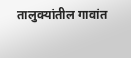तालुक्‍यांतील गावांत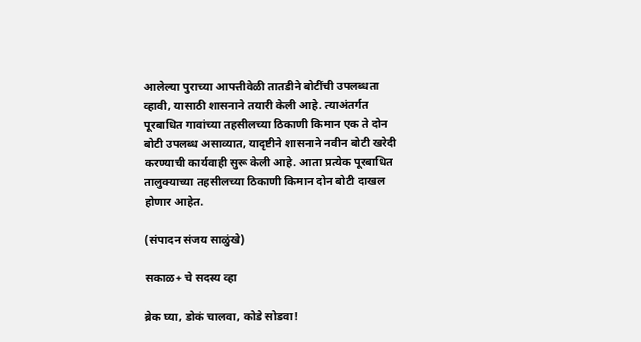आलेल्या पुराच्या आपत्तीवेळी तातडीने बोटींची उपलब्धता व्हावी, यासाठी शासनाने तयारी केली आहे. त्याअंतर्गत पूरबाधित गावांच्या तहसीलच्या ठिकाणी किमान एक ते दोन बोटी उपलब्ध असाव्यात, यादृष्टीने शासनाने नवीन बोटी खरेदी करण्याची कार्यवाही सुरू केली आहे. आता प्रत्येक पूरबाधित तालुक्‍याच्या तहसीलच्या ठिकाणी किमान दोन बोटी दाखल होणार आहेत.

(संपादन संजय साळुंखे)

सकाळ+ चे सदस्य व्हा

ब्रेक घ्या, डोकं चालवा, कोडे सोडवा!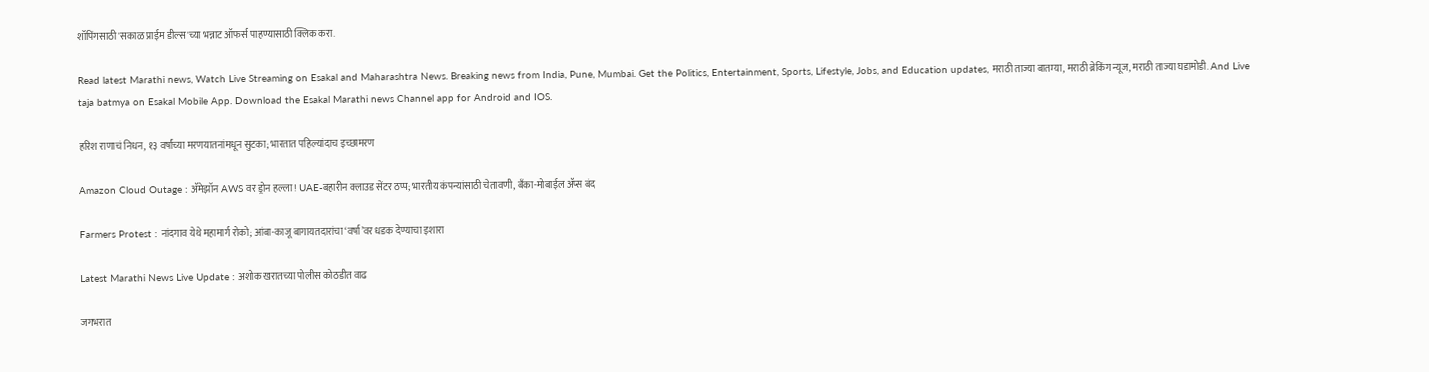शॉपिंगसाठी 'सकाळ प्राईम डील्स'च्या भन्नाट ऑफर्स पाहण्यासाठी क्लिक करा.

Read latest Marathi news, Watch Live Streaming on Esakal and Maharashtra News. Breaking news from India, Pune, Mumbai. Get the Politics, Entertainment, Sports, Lifestyle, Jobs, and Education updates, मराठी ताज्या बातम्या, मराठी ब्रेकिंग न्यूज, मराठी ताज्या घडामोडी. And Live taja batmya on Esakal Mobile App. Download the Esakal Marathi news Channel app for Android and IOS.

हरिश राणाचं निधन, १३ वर्षांच्या मरणयातनांमधून सुटका; भारतात पहिल्यांदाच इच्छामरण

Amazon Cloud Outage : ॲमेझॉन AWS वर ड्रोन हल्ला! UAE-बहारीन क्लाउड सेंटर ठप्प; भारतीय कंपन्यांसाठी चेतावणी, बँका-मोबाईल ॲप्स बंद

Farmers Protest : नांदगाव येथे महामार्ग रोको; आंबा-काजू बागायतदारांचा ‘वर्षा’वर धडक देण्याचा इशारा

Latest Marathi News Live Update : अशोक खरातच्या पोलीस कोठडीत वाढ

जगभरात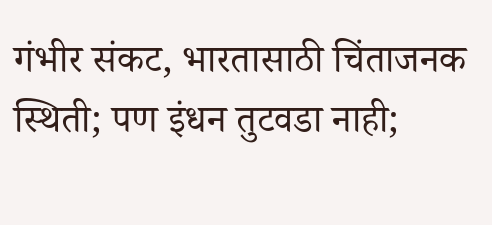गंभीर संकट, भारतासाठी चिंताजनक स्थिती; पण इंधन तुटवडा नाही;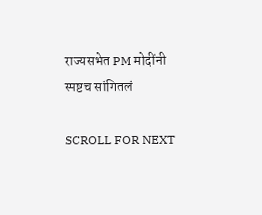राज्यसभेत PM मोदींनी स्पष्टच सांगितलं

SCROLL FOR NEXT